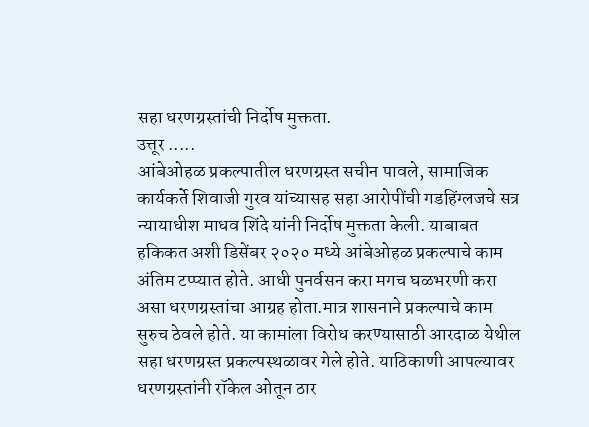सहा धरणग्रस्तांची निर्दोष मुक्तता.
उत्तूर .....
आंबेओहळ प्रकल्पातील धरणग्रस्त सचीन पावले, सामाजिक कार्यकर्ते शिवाजी गुरव यांच्यासह सहा आरोपींची गडहिंग्लजचे सत्र न्यायाधीश माधव शिंदे यांनी निर्दोष मुक्तता केली. याबाबत हकिकत अशी डिसेंबर २०२० मध्ये आंबेओहळ प्रकल्पाचे काम अंतिम टप्प्यात होते. आधी पुनर्वसन करा मगच घळभरणी करा असा धरणग्रस्तांचा आग्रह होता.मात्र शासनाने प्रकल्पाचे काम सुरुच ठेवले होते. या कामांला विरोध करण्यासाठी आरदाळ येथील सहा धरणग्रस्त प्रकल्पस्थळावर गेले होते. याठिकाणी आपल्यावर धरणग्रस्तांनी रॉकेल ओतून ठार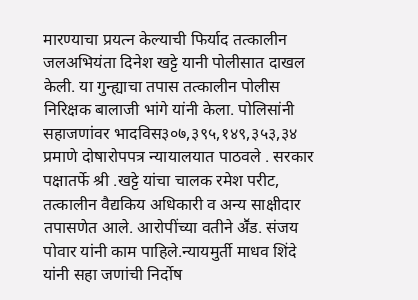मारण्याचा प्रयत्न केल्याची फिर्याद तत्कालीन जलअभियंता दिनेश खट्टे यानी पोलीसात दाखल केली. या गुन्ह्याचा तपास तत्कालीन पोलीस निरिक्षक बालाजी भांगे यांनी केला. पोलिसांनी सहाजणांवर भादविस३०७,३९५,१४९,३५३,३४ प्रमाणे दोषारोपपत्र न्यायालयात पाठवले . सरकार पक्षातर्फे श्री .खट्टे यांचा चालक रमेश परीट, तत्कालीन वैद्यकिय अधिकारी व अन्य साक्षीदार तपासणेत आले. आरोपींच्या वतीने अॕड. संजय पोवार यांनी काम पाहिले.न्यायमुर्ती माधव शिंदे यांनी सहा जणांची निर्दोष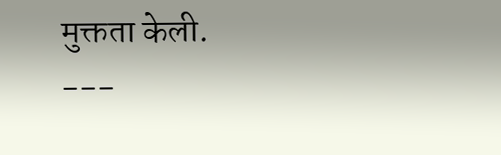मुक्तता केली.
---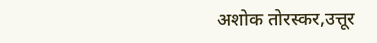अशोक तोरस्कर,उत्तूर